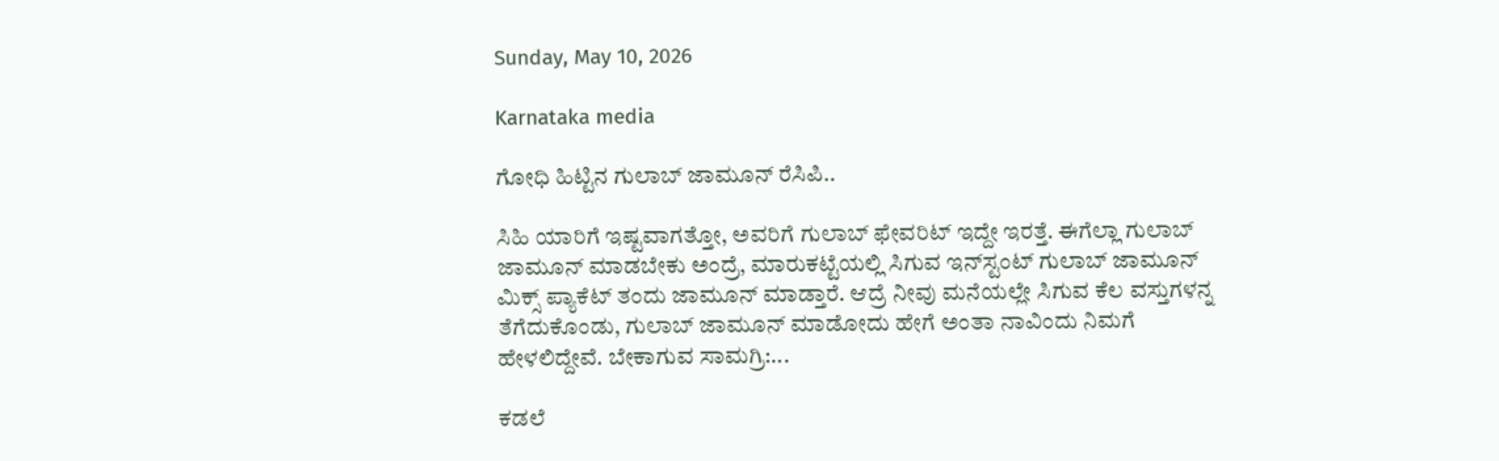Sunday, May 10, 2026

Karnataka media

ಗೋಧಿ ಹಿಟ್ಟಿನ ಗುಲಾಬ್ ಜಾಮೂನ್ ರೆಸಿಪಿ..

ಸಿಹಿ ಯಾರಿಗೆ ಇಷ್ಟವಾಗತ್ತೋ, ಅವರಿಗೆ ಗುಲಾಬ್ ಫೇವರಿಟ್ ಇದ್ದೇ ಇರತ್ತೆ. ಈಗೆಲ್ಲಾ ಗುಲಾಬ್ ಜಾಮೂನ್ ಮಾಡಬೇಕು ಅಂದ್ರೆ, ಮಾರುಕಟ್ಟೆಯಲ್ಲಿ ಸಿಗುವ ಇನ್‌ಸ್ಟಂಟ್‌ ಗುಲಾಬ್ ಜಾಮೂನ್ ಮಿಕ್ಸ್ ಪ್ಯಾಕೆಟ್ ತಂದು ಜಾಮೂನ್ ಮಾಡ್ತಾರೆ. ಆದ್ರೆ ನೀವು ಮನೆಯಲ್ಲೇ ಸಿಗುವ ಕೆಲ ವಸ್ತುಗಳನ್ನ ತೆಗೆದುಕೊಂಡು, ಗುಲಾಬ್ ಜಾಮೂನ್ ಮಾಡೋದು ಹೇಗೆ ಅಂತಾ ನಾವಿಂದು ನಿಮಗೆ ಹೇಳಲಿದ್ದೇವೆ. ಬೇಕಾಗುವ ಸಾಮಗ್ರಿ:...

ಕಡಲೆ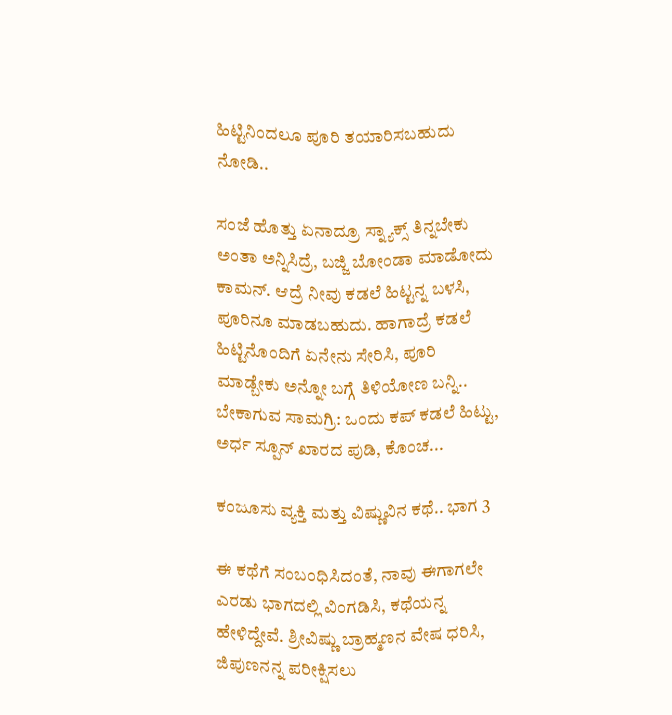ಹಿಟ್ಟಿನಿಂದಲೂ ಪೂರಿ ತಯಾರಿಸಬಹುದು ನೋಡಿ..

ಸಂಜೆ ಹೊತ್ತು ಏನಾದ್ರೂ ಸ್ನ್ಯಾಕ್ಸ್ ತಿನ್ನಬೇಕು ಅಂತಾ ಅನ್ನಿಸಿದ್ರೆ, ಬಜ್ಜಿ ಬೋಂಡಾ ಮಾಡೋದು ಕಾಮನ್. ಆದ್ರೆ ನೀವು ಕಡಲೆ ಹಿಟ್ಟನ್ನ ಬಳಸಿ, ಪೂರಿನೂ ಮಾಡಬಹುದು. ಹಾಗಾದ್ರೆ ಕಡಲೆ ಹಿಟ್ಟಿನೊಂದಿಗೆ ಏನೇನು ಸೇರಿಸಿ, ಪೂರಿ ಮಾಡ್ಬೇಕು ಅನ್ನೋ ಬಗ್ಗೆ ತಿಳಿಯೋಣ ಬನ್ನಿ.. ಬೇಕಾಗುವ ಸಾಮಗ್ರಿ: ಒಂದು ಕಪ್ ಕಡಲೆ ಹಿಟ್ಟು, ಅರ್ಧ ಸ್ಪೂನ್ ಖಾರದ ಪುಡಿ, ಕೊಂಚ...

ಕಂಜೂಸು ವ್ಯಕ್ತಿ ಮತ್ತು ವಿಷ್ಣುವಿನ ಕಥೆ.. ಭಾಗ 3

ಈ ಕಥೆಗೆ ಸಂಬಂಧಿಸಿದಂತೆ, ನಾವು ಈಗಾಗಲೇ ಎರಡು ಭಾಗದಲ್ಲಿ ವಿಂಗಡಿಸಿ, ಕಥೆಯನ್ನ ಹೇಳಿದ್ದೇವೆ. ಶ್ರೀವಿಷ್ಣು ಬ್ರಾಹ್ಮಣನ ವೇಷ ಧರಿಸಿ, ಜಿಪುಣನನ್ನ ಪರೀಕ್ಷಿಸಲು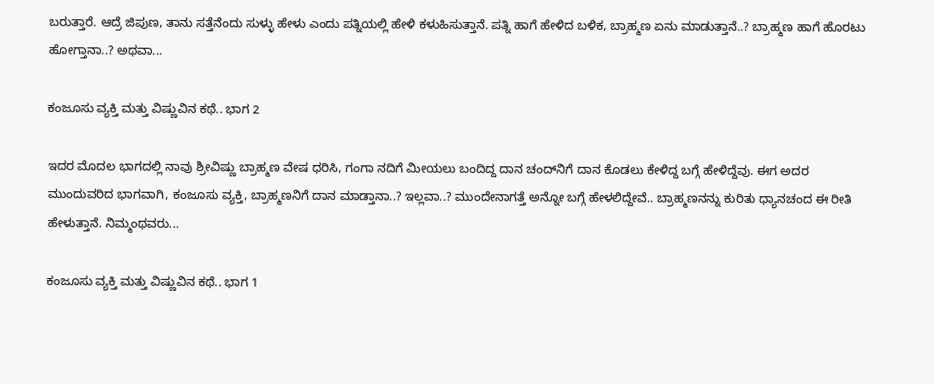ಬರುತ್ತಾರೆ. ಆದ್ರೆ ಜಿಪುಣ, ತಾನು ಸತ್ತೆನೆಂದು ಸುಳ್ಳು ಹೇಳು ಎಂದು ಪತ್ನಿಯಲ್ಲಿ ಹೇಳಿ ಕಳುಹಿಸುತ್ತಾನೆ. ಪತ್ನಿ ಹಾಗೆ ಹೇಳಿದ ಬಳಿಕ, ಬ್ರಾಹ್ಮಣ ಏನು ಮಾಡುತ್ತಾನೆ..? ಬ್ರಾಹ್ಮಣ ಹಾಗೆ ಹೊರಟು ಹೋಗ್ತಾನಾ..? ಅಥವಾ...

ಕಂಜೂಸು ವ್ಯಕ್ತಿ ಮತ್ತು ವಿಷ್ಣುವಿನ ಕಥೆ.. ಭಾಗ 2

ಇದರ ಮೊದಲ ಭಾಗದಲ್ಲಿ ನಾವು ಶ್ರೀವಿಷ್ಣು ಬ್ರಾಹ್ಮಣ ವೇಷ ಧರಿಸಿ, ಗಂಗಾ ನದಿಗೆ ಮೀಯಲು ಬಂದಿದ್ದ ದಾನ ಚಂದ್‌ನಿಗೆ ದಾನ ಕೊಡಲು ಕೇಳಿದ್ದ ಬಗ್ಗೆ ಹೇಳಿದ್ದೆವು. ಈಗ ಅದರ ಮುಂದುವರಿದ ಭಾಗವಾಗಿ, ಕಂಜೂಸು ವ್ಯಕ್ತಿ, ಬ್ರಾಹ್ಮಣನಿಗೆ ದಾನ ಮಾಡ್ತಾನಾ..? ಇಲ್ಲವಾ..? ಮುಂದೇನಾಗತ್ತೆ ಅನ್ನೋ ಬಗ್ಗೆ ಹೇಳಲಿದ್ದೇವೆ.. ಬ್ರಾಹ್ಮಣನನ್ನು ಕುರಿತು ಧ್ಯಾನಚಂದ ಈ ರೀತಿ ಹೇಳುತ್ತಾನೆ. ನಿಮ್ಮಂಥವರು...

ಕಂಜೂಸು ವ್ಯಕ್ತಿ ಮತ್ತು ವಿಷ್ಣುವಿನ ಕಥೆ.. ಭಾಗ 1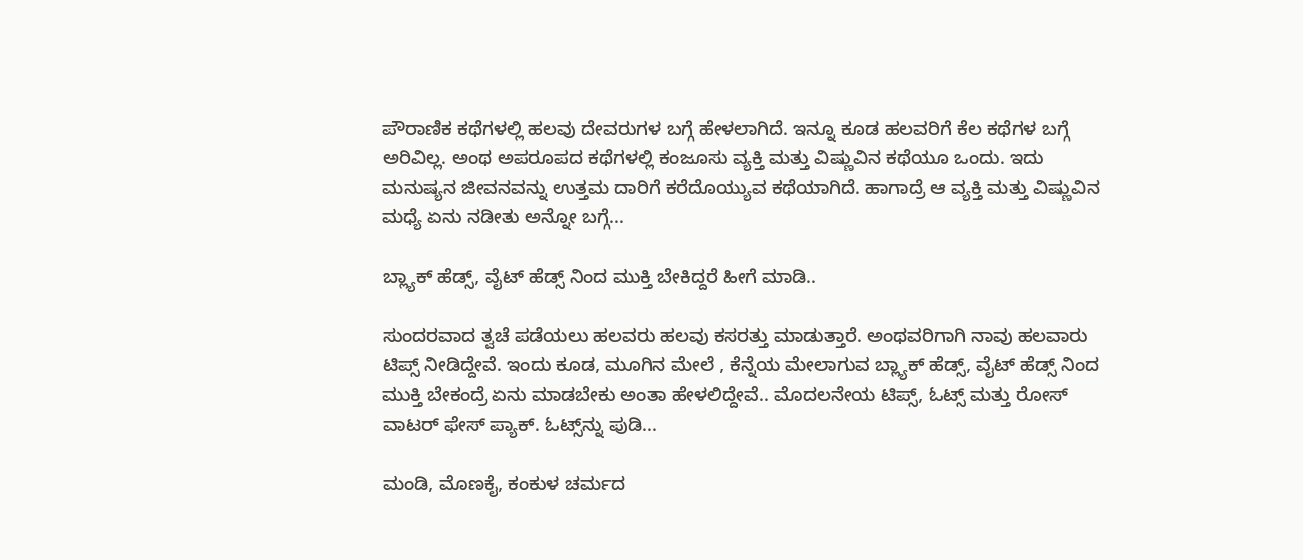ಪೌರಾಣಿಕ ಕಥೆಗಳಲ್ಲಿ ಹಲವು ದೇವರುಗಳ ಬಗ್ಗೆ ಹೇಳಲಾಗಿದೆ. ಇನ್ನೂ ಕೂಡ ಹಲವರಿಗೆ ಕೆಲ ಕಥೆಗಳ ಬಗ್ಗೆ ಅರಿವಿಲ್ಲ. ಅಂಥ ಅಪರೂಪದ ಕಥೆಗಳಲ್ಲಿ ಕಂಜೂಸು ವ್ಯಕ್ತಿ ಮತ್ತು ವಿಷ್ಣುವಿನ ಕಥೆಯೂ ಒಂದು. ಇದು ಮನುಷ್ಯನ ಜೀವನವನ್ನು ಉತ್ತಮ ದಾರಿಗೆ ಕರೆದೊಯ್ಯುವ ಕಥೆಯಾಗಿದೆ. ಹಾಗಾದ್ರೆ ಆ ವ್ಯಕ್ತಿ ಮತ್ತು ವಿಷ್ಣುವಿನ ಮಧ್ಯೆ ಏನು ನಡೀತು ಅನ್ನೋ ಬಗ್ಗೆ...

ಬ್ಲ್ಯಾಕ್ ಹೆಡ್ಸ್, ವೈಟ್ ಹೆಡ್ಸ್ ನಿಂದ ಮುಕ್ತಿ ಬೇಕಿದ್ದರೆ ಹೀಗೆ ಮಾಡಿ..

ಸುಂದರವಾದ ತ್ವಚೆ ಪಡೆಯಲು ಹಲವರು ಹಲವು ಕಸರತ್ತು ಮಾಡುತ್ತಾರೆ. ಅಂಥವರಿಗಾಗಿ ನಾವು ಹಲವಾರು ಟಿಪ್ಸ್ ನೀಡಿದ್ದೇವೆ. ಇಂದು ಕೂಡ, ಮೂಗಿನ ಮೇಲೆ , ಕೆನ್ನೆಯ ಮೇಲಾಗುವ ಬ್ಲ್ಯಾಕ್ ಹೆಡ್ಸ್, ವೈಟ್ ಹೆಡ್ಸ್ ನಿಂದ ಮುಕ್ತಿ ಬೇಕಂದ್ರೆ ಏನು ಮಾಡಬೇಕು ಅಂತಾ ಹೇಳಲಿದ್ದೇವೆ.. ಮೊದಲನೇಯ ಟಿಪ್ಸ್, ಓಟ್ಸ್ ಮತ್ತು ರೋಸ್ ವಾಟರ್ ಫೇಸ್‌ ಪ್ಯಾಕ್. ಓಟ್ಸ್‌ನ್ನು ಪುಡಿ...

ಮಂಡಿ, ಮೊಣಕೈ, ಕಂಕುಳ ಚರ್ಮದ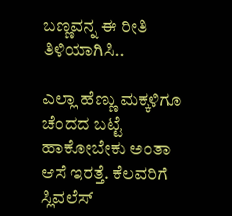ಬಣ್ಣವನ್ನ ಈ ರೀತಿ ತಿಳಿಯಾಗಿಸಿ..

ಎಲ್ಲಾ ಹೆಣ್ಣು ಮಕ್ಕಳಿಗೂ ಚೆಂದದ ಬಟ್ಟೆ ಹಾಕೋಬೇಕು ಅಂತಾ ಆಸೆ ಇರತ್ತೆ. ಕೆಲವರಿಗೆ ಸ್ಲಿವಲೆಸ್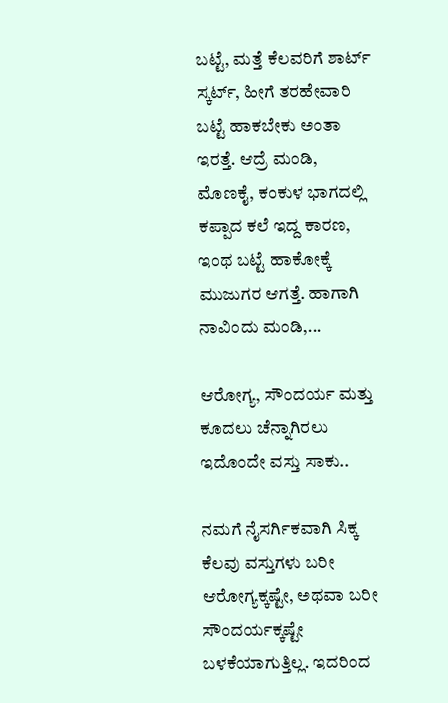ಬಟ್ಟೆ, ಮತ್ತೆ ಕೆಲವರಿಗೆ ಶಾರ್ಟ್ ಸ್ಕರ್ಟ್, ಹೀಗೆ ತರಹೇವಾರಿ ಬಟ್ಟೆ ಹಾಕಬೇಕು ಅಂತಾ ಇರತ್ತೆ. ಆದ್ರೆ ಮಂಡಿ, ಮೊಣಕೈ, ಕಂಕುಳ ಭಾಗದಲ್ಲಿ ಕಪ್ಪಾದ ಕಲೆ ಇದ್ದ ಕಾರಣ, ಇಂಥ ಬಟ್ಟೆ ಹಾಕೋಕ್ಕೆ ಮುಜುಗರ ಆಗತ್ತೆ. ಹಾಗಾಗಿ ನಾವಿಂದು ಮಂಡಿ,...

ಆರೋಗ್ಯ, ಸೌಂದರ್ಯ ಮತ್ತು ಕೂದಲು ಚೆನ್ನಾಗಿರಲು ಇದೊಂದೇ ವಸ್ತು ಸಾಕು..

ನಮಗೆ ನೈಸರ್ಗಿಕವಾಗಿ ಸಿಕ್ಕ ಕೆಲವು ವಸ್ತುಗಳು ಬರೀ ಆರೋಗ್ಯಕ್ಕಷ್ಟೇ, ಅಥವಾ ಬರೀ ಸೌಂದರ್ಯಕ್ಕಷ್ಟೇ ಬಳಕೆಯಾಗುತ್ತಿಲ್ಲ. ಇದರಿಂದ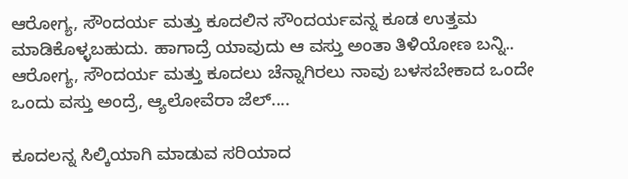ಆರೋಗ್ಯ, ಸೌಂದರ್ಯ ಮತ್ತು ಕೂದಲಿನ ಸೌಂದರ್ಯವನ್ನ ಕೂಡ ಉತ್ತಮ ಮಾಡಿಕೊಳ್ಳಬಹುದು. ಹಾಗಾದ್ರೆ ಯಾವುದು ಆ ವಸ್ತು ಅಂತಾ ತಿಳಿಯೋಣ ಬನ್ನಿ.. ಆರೋಗ್ಯ, ಸೌಂದರ್ಯ ಮತ್ತು ಕೂದಲು ಚೆನ್ನಾಗಿರಲು ನಾವು ಬಳಸಬೇಕಾದ ಒಂದೇ ಒಂದು ವಸ್ತು ಅಂದ್ರೆ, ಆ್ಯಲೋವೆರಾ ಜೆಲ್....

ಕೂದಲನ್ನ ಸಿಲ್ಕಿಯಾಗಿ ಮಾಡುವ ಸರಿಯಾದ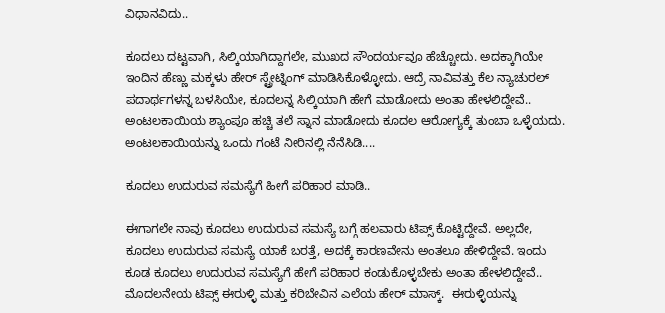ವಿಧಾನವಿದು..

ಕೂದಲು ದಟ್ಟವಾಗಿ, ಸಿಲ್ಕಿಯಾಗಿದ್ದಾಗಲೇ, ಮುಖದ ಸೌಂದರ್ಯವೂ ಹೆಚ್ಚೋದು. ಅದಕ್ಕಾಗಿಯೇ ಇಂದಿನ ಹೆಣ್ಣು ಮಕ್ಕಳು ಹೇರ್ ಸ್ಟ್ರೇಟ್ನಿಂಗ್ ಮಾಡಿಸಿಕೊಳ್ಳೋದು. ಆದ್ರೆ ನಾವಿವತ್ತು ಕೆಲ ನ್ಯಾಚುರಲ್ ಪದಾರ್ಥಗಳನ್ನ ಬಳಸಿಯೇ, ಕೂದಲನ್ನ ಸಿಲ್ಕಿಯಾಗಿ ಹೇಗೆ ಮಾಡೋದು ಅಂತಾ ಹೇಳಲಿದ್ದೇವೆ.. ಅಂಟಲಕಾಯಿಯ ಶ್ಯಾಂಪೂ ಹಚ್ಚಿ ತಲೆ ಸ್ನಾನ ಮಾಡೋದು ಕೂದಲ ಆರೋಗ್ಯಕ್ಕೆ ತುಂಬಾ ಒಳ್ಳೆಯದು. ಅಂಟಲಕಾಯಿಯನ್ನು ಒಂದು ಗಂಟೆ ನೀರಿನಲ್ಲಿ ನೆನೆಸಿಡಿ....

ಕೂದಲು ಉದುರುವ ಸಮಸ್ಯೆಗೆ ಹೀಗೆ ಪರಿಹಾರ ಮಾಡಿ..

ಈಗಾಗಲೇ ನಾವು ಕೂದಲು ಉದುರುವ ಸಮಸ್ಯೆ ಬಗ್ಗೆ ಹಲವಾರು ಟಿಪ್ಸ್ ಕೊಟ್ಟಿದ್ದೇವೆ. ಅಲ್ಲದೇ, ಕೂದಲು ಉದುರುವ ಸಮಸ್ಯೆ ಯಾಕೆ ಬರತ್ತೆ, ಅದಕ್ಕೆ ಕಾರಣವೇನು ಅಂತಲೂ ಹೇಳಿದ್ದೇವೆ. ಇಂದು ಕೂಡ ಕೂದಲು ಉದುರುವ ಸಮಸ್ಯೆಗೆ ಹೇಗೆ ಪರಿಹಾರ ಕಂಡುಕೊಳ್ಳಬೇಕು ಅಂತಾ ಹೇಳಲಿದ್ದೇವೆ.. ಮೊದಲನೇಯ ಟಿಪ್ಸ್ ಈರುಳ್ಳಿ ಮತ್ತು ಕರಿಬೇವಿನ ಎಲೆಯ ಹೇರ್ ಮಾಸ್ಕ್.  ಈರುಳ್ಳಿಯನ್ನು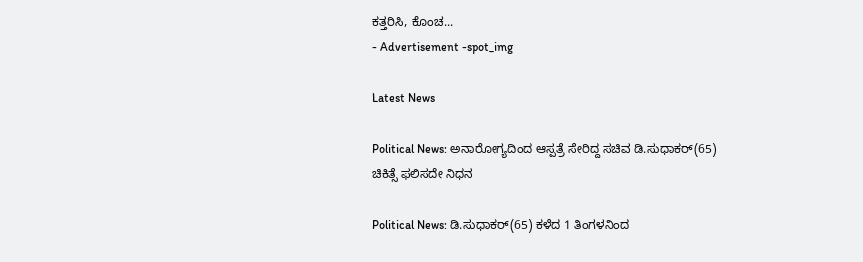ಕತ್ತರಿಸಿ, ಕೊಂಚ...
- Advertisement -spot_img

Latest News

Political News: ಅನಾರೋಗ್ಯದಿಂದ ಆಸ್ಪತ್ರೆ ಸೇರಿದ್ದ ಸಚಿವ ಡಿ.ಸುಧಾಕರ್(65) ಚಿಕಿತ್ಸೆ ಫಲಿಸದೇ ನಿಧನ

Political News: ಡಿ.ಸುಧಾಕರ್(65) ಕಳೆದ 1 ತಿಂಗಳನಿಂದ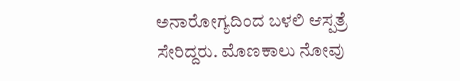ಅನಾರೋಗ್ಯದಿಂದ ಬಳಲಿ ಆಸ್ಪತ್ರೆ ಸೇರಿದ್ದರು. ಮೊಣಕಾಲು ನೋವು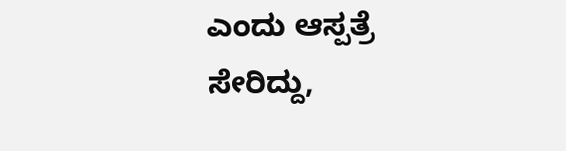ಎಂದು ಆಸ್ಪತ್ರೆ ಸೇರಿದ್ದು,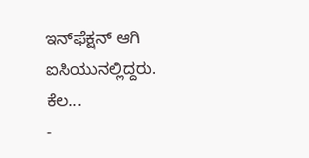ಇನ್‌ಫೆಕ್ಷನ್‌ ಆಗಿ ಐಸಿಯುನಲ್ಲಿದ್ದರು. ಕೆಲ...
-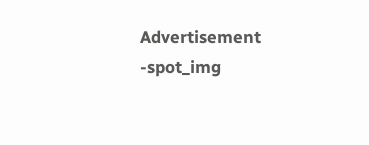Advertisement -spot_img